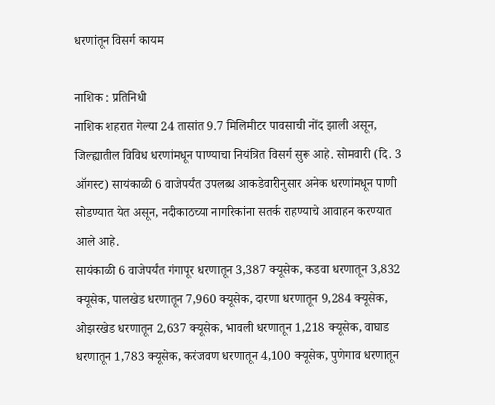धरणांतून विसर्ग कायम

नाशिक : प्रतिनिधी
नाशिक शहरात गेल्या 24 तासांत 9.7 मिलिमीटर पावसाची नोंद झाली असून, जिल्ह्यातील विविध धरणांमधून पाण्याचा नियंत्रित विसर्ग सुरू आहे. सोमवारी (दि. 3 ऑगस्ट) सायंकाळी 6 वाजेपर्यंत उपलब्ध आकडेवारीनुसार अनेक धरणांमधून पाणी सोडण्यात येत असून, नदीकाठच्या नागरिकांना सतर्क राहण्याचे आवाहन करण्यात
आले आहे.
सायंकाळी 6 वाजेपर्यंत गंगापूर धरणातून 3,387 क्यूसेक, कडवा धरणातून 3,832 क्यूसेक, पालखेड धरणातून 7,960 क्यूसेक, दारणा धरणातून 9,284 क्यूसेक, ओझरखेड धरणातून 2,637 क्यूसेक, भावली धरणातून 1,218 क्यूसेक, वाघाड धरणातून 1,783 क्यूसेक, करंजवण धरणातून 4,100 क्यूसेक, पुणेगाव धरणातून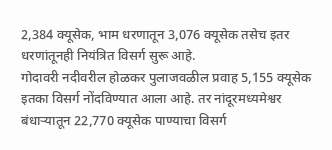2,384 क्यूसेक, भाम धरणातून 3,076 क्यूसेक तसेच इतर धरणांतूनही नियंत्रित विसर्ग सुरू आहे.
गोदावरी नदीवरील होळकर पुलाजवळील प्रवाह 5,155 क्यूसेक इतका विसर्ग नोंदविण्यात आला आहे. तर नांदूरमध्यमेश्वर बंधार्‍यातून 22,770 क्यूसेक पाण्याचा विसर्ग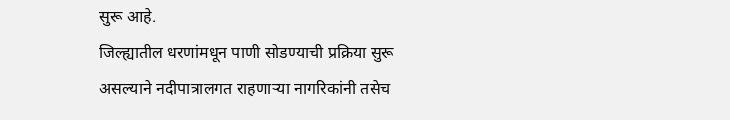सुरू आहे.
जिल्ह्यातील धरणांमधून पाणी सोडण्याची प्रक्रिया सुरू असल्याने नदीपात्रालगत राहणार्‍या नागरिकांनी तसेच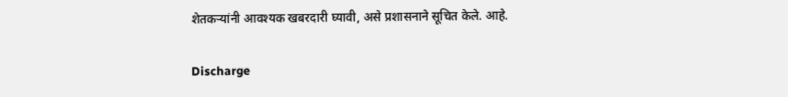शेतकर्‍यांनी आवश्यक खबरदारी घ्यावी, असे प्रशासनाने सूचित केले. आहे.

Discharge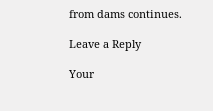from dams continues.

Leave a Reply

Your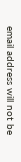email address will not be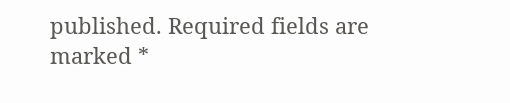published. Required fields are marked *